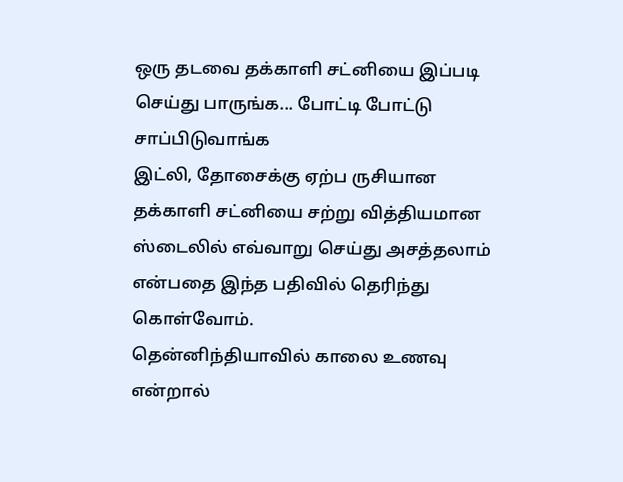ஒரு தடவை தக்காளி சட்னியை இப்படி செய்து பாருங்க... போட்டி போட்டு சாப்பிடுவாங்க
இட்லி, தோசைக்கு ஏற்ப ருசியான தக்காளி சட்னியை சற்று வித்தியமான ஸ்டைலில் எவ்வாறு செய்து அசத்தலாம் என்பதை இந்த பதிவில் தெரிந்து கொள்வோம்.
தென்னிந்தியாவில் காலை உணவு என்றால்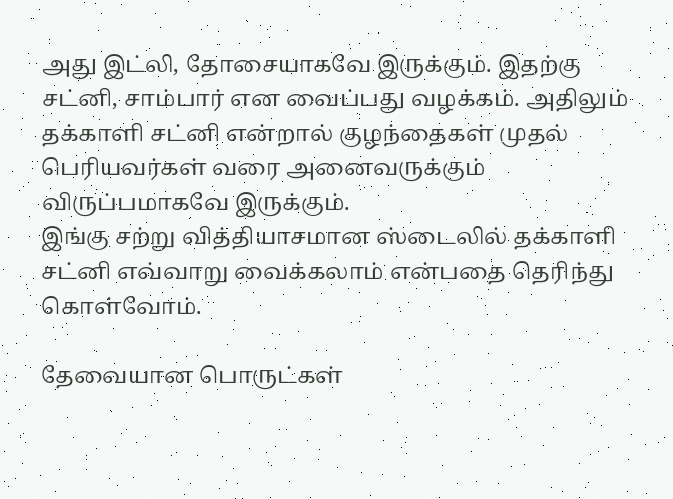அது இட்லி, தோசையாகவே இருக்கும். இதற்கு சட்னி, சாம்பார் என வைப்பது வழக்கம். அதிலும் தக்காளி சட்னி என்றால் குழந்தைகள் முதல் பெரியவர்கள் வரை அனைவருக்கும் விருப்பமாகவே இருக்கும்.
இங்கு சற்று வித்தியாசமான ஸ்டைலில் தக்காளி சட்னி எவ்வாறு வைக்கலாம் என்பதை தெரிந்து கொள்வோம்.

தேவையான பொருட்கள்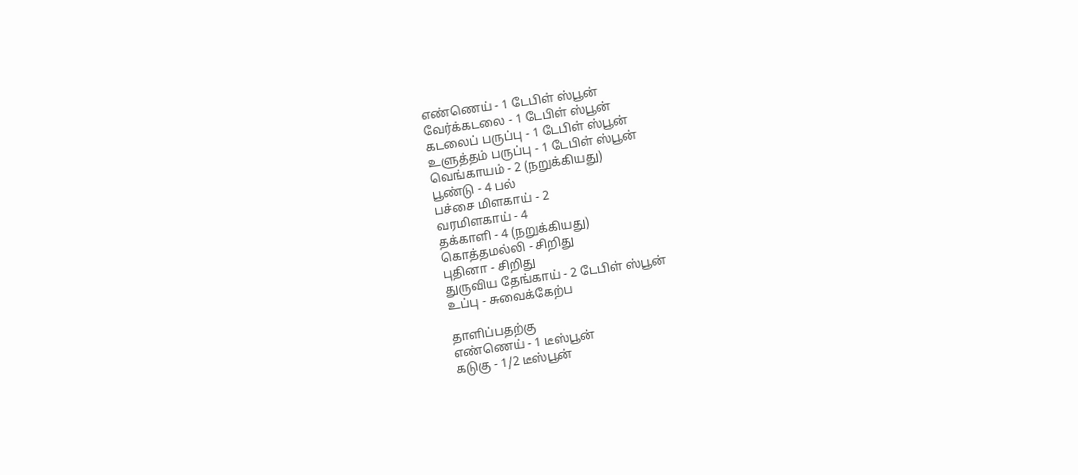எண்ணெய் - 1 டேபிள் ஸ்பூன்
வேர்க்கடலை - 1 டேபிள் ஸ்பூன்
கடலைப் பருப்பு - 1 டேபிள் ஸ்பூன்
உளுத்தம் பருப்பு - 1 டேபிள் ஸ்பூன்
வெங்காயம் - 2 (நறுக்கியது)
பூண்டு - 4 பல்
பச்சை மிளகாய் - 2
வரமிளகாய் - 4
தக்காளி - 4 (நறுக்கியது)
கொத்தமல்லி - சிறிது
புதினா - சிறிது
துருவிய தேங்காய் - 2 டேபிள் ஸ்பூன்
உப்பு - சுவைக்கேற்ப

தாளிப்பதற்கு
எண்ணெய் - 1 டீஸ்பூன்
கடுகு - 1/2 டீஸ்பூன்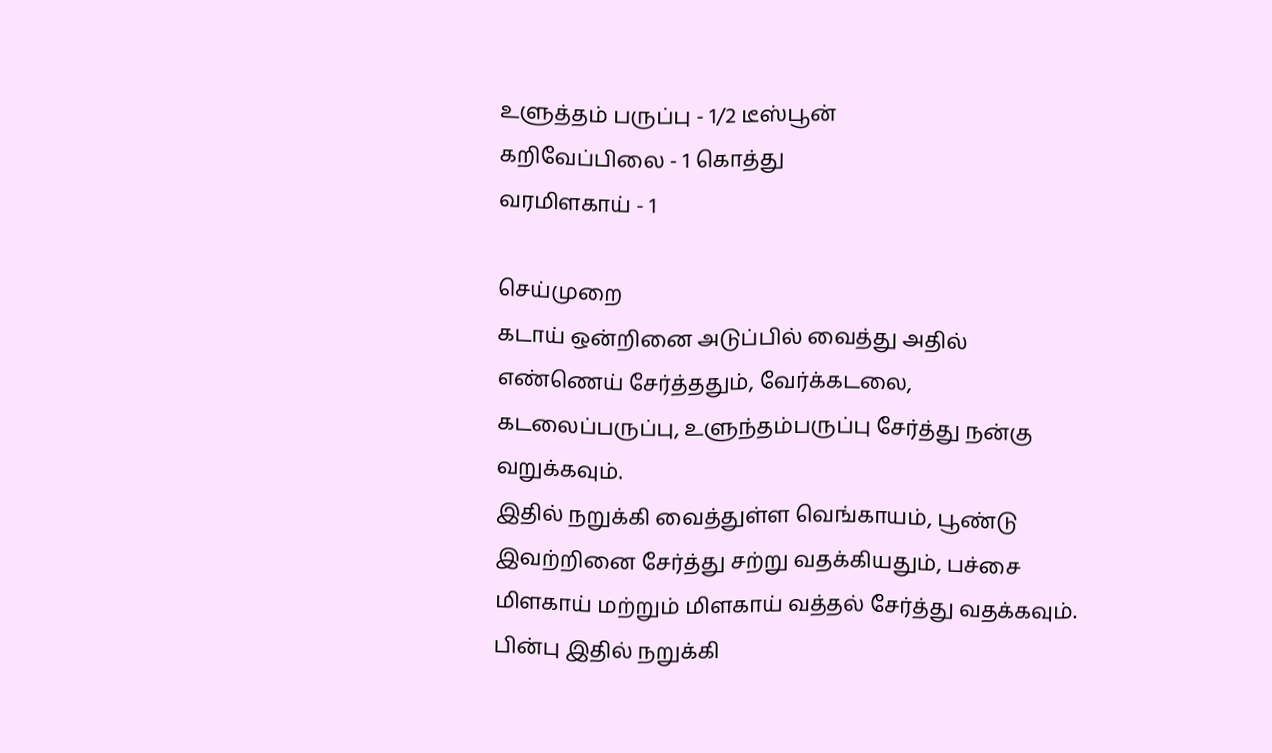உளுத்தம் பருப்பு - 1/2 டீஸ்பூன்
கறிவேப்பிலை - 1 கொத்து
வரமிளகாய் - 1

செய்முறை
கடாய் ஒன்றினை அடுப்பில் வைத்து அதில் எண்ணெய் சேர்த்ததும், வேர்க்கடலை, கடலைப்பருப்பு, உளுந்தம்பருப்பு சேர்த்து நன்கு வறுக்கவும்.
இதில் நறுக்கி வைத்துள்ள வெங்காயம், பூண்டு இவற்றினை சேர்த்து சற்று வதக்கியதும், பச்சை மிளகாய் மற்றும் மிளகாய் வத்தல் சேர்த்து வதக்கவும்.
பின்பு இதில் நறுக்கி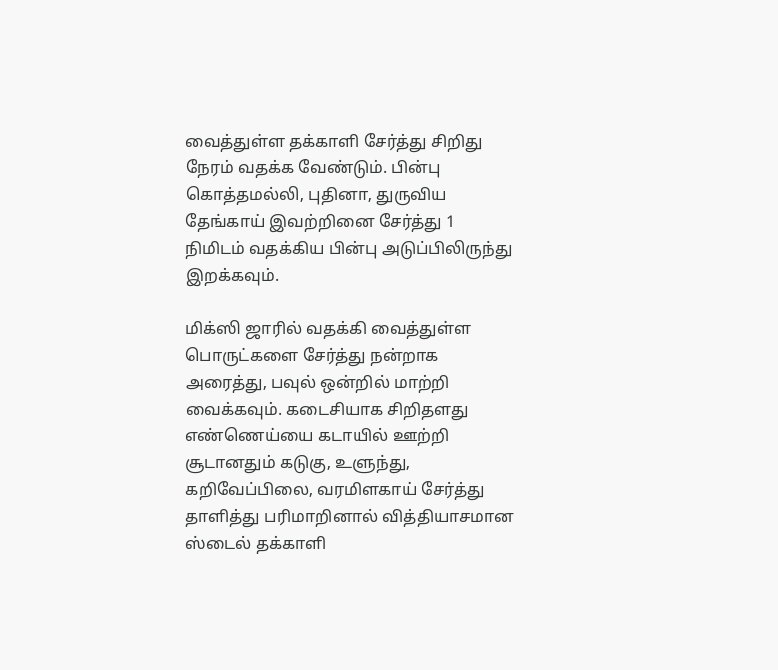வைத்துள்ள தக்காளி சேர்த்து சிறிது நேரம் வதக்க வேண்டும். பின்பு கொத்தமல்லி, புதினா, துருவிய தேங்காய் இவற்றினை சேர்த்து 1 நிமிடம் வதக்கிய பின்பு அடுப்பிலிருந்து இறக்கவும்.

மிக்ஸி ஜாரில் வதக்கி வைத்துள்ள பொருட்களை சேர்த்து நன்றாக அரைத்து, பவுல் ஒன்றில் மாற்றி வைக்கவும். கடைசியாக சிறிதளது எண்ணெய்யை கடாயில் ஊற்றி சூடானதும் கடுகு, உளுந்து, கறிவேப்பிலை, வரமிளகாய் சேர்த்து தாளித்து பரிமாறினால் வித்தியாசமான ஸ்டைல் தக்காளி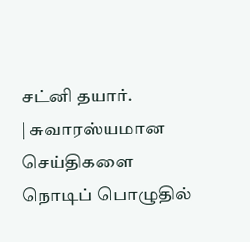சட்னி தயார்.
| சுவாரஸ்யமான செய்திகளை நொடிப் பொழுதில்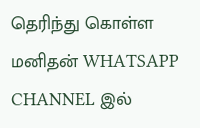தெரிந்து கொள்ள மனிதன் WHATSAPP CHANNEL இல்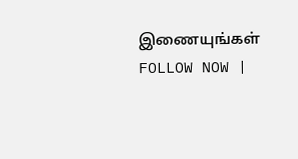இணையுங்கள் FOLLOW NOW |